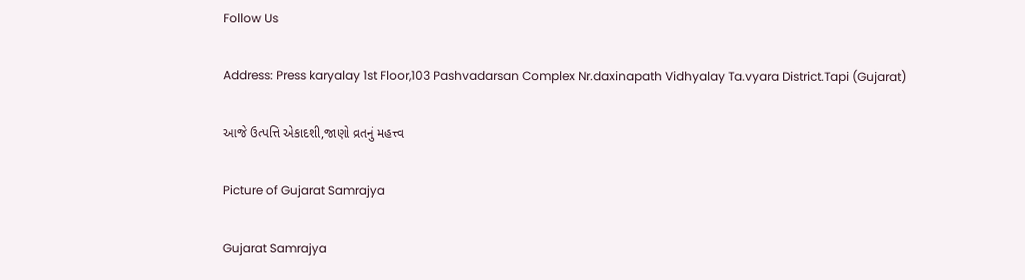Follow Us

Address: Press karyalay 1st Floor,103 Pashvadarsan Complex Nr.daxinapath Vidhyalay Ta.vyara District.Tapi (Gujarat)

આજે ઉત્પત્તિ એકાદશી,જાણો વ્રતનું મહત્ત્વ

Picture of Gujarat Samrajya

Gujarat Samrajya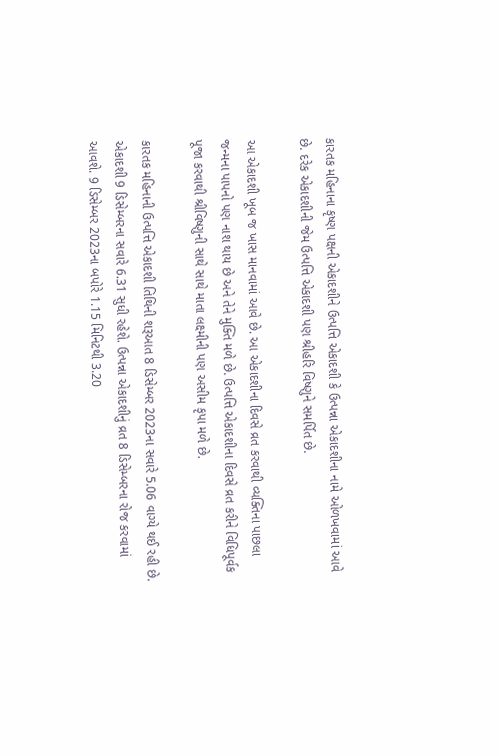કારતક મહિનાના કૃષ્ણ પક્ષની એકાદશીને ઉત્પત્તિ એકાદશી કે ઉત્પન્ના એકાદશીના નામે ઓળખવામાં આવે છે. દરેક એકાદશીની જેમ ઉત્પત્તિ એકાદશી પણ શ્રીહરિ વિષ્ણુને સમર્પિત છે.

આ એકાદશી ખૂબ જ ખાસ માનવામાં આવે છે. આ એકાદશીના દિવસે વ્રત કરવાથી વ્યક્તિના પાછલા જન્મના પાપનો પણ નાશ થાય છે અને તેને મુક્તિ મળે છે. ઉત્પત્તિ એકાદશીના દિવસે વ્રત કરીને વિધિપૂર્વક પૂજા કરવાથી શ્રીવિષ્ણુની સાથે સાથે માતા લક્ષ્મીની પણ અસીમ કૃપા મળે છે.

કારતક મહિનાની ઉત્પત્તિ એકાદશી તિથિની શરૂઆત 8 ડિસેમ્બર 2023ના સવારે 5.06 વાગ્યે થઈ રહી છે. એકાદશી 9 ડિસેમ્બરના સવારે 6.31 સુધી રહેશે. ઉત્પન્ના એકાદશીનું વ્રત 8 ડિસેમ્બરના રોજ કરવામાં આવશે. 9 ડિસેમ્બર 2023ના બપોરે 1.15 મિનિટથી 3.20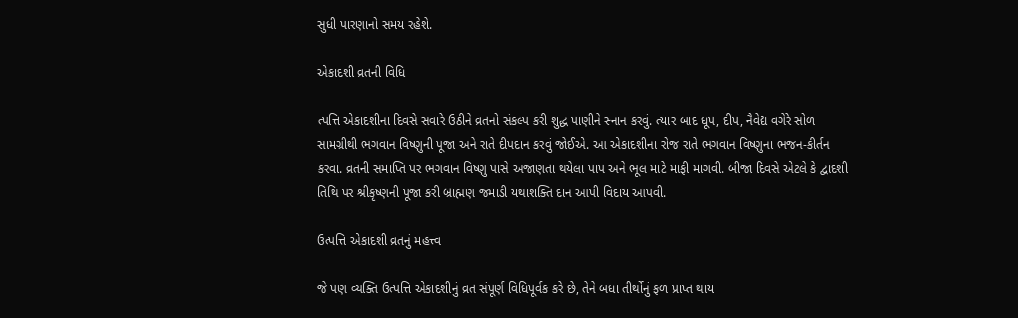સુધી પારણાનો સમય રહેશે.

એકાદશી વ્રતની વિધિ

ત્પત્તિ એકાદશીના દિવસે સવારે ઉઠીને વ્રતનો સંકલ્પ કરી શુદ્ધ પાણીને સ્નાન કરવું. ત્યાર બાદ ધૂપ, દીપ, નૈવેદ્ય વગેરે સોળ સામગ્રીથી ભગવાન વિષ્ણુની પૂજા અને રાતે દીપદાન કરવું જોઈએ. આ એકાદશીના રોજ રાતે ભગવાન વિષ્ણુના ભજન-કીર્તન કરવા. વ્રતની સમાપ્તિ પર ભગવાન વિષ્ણુ પાસે અજાણતા થયેલા પાપ અને ભૂલ માટે માફી માગવી. બીજા દિવસે એટલે કે દ્વાદશી તિથિ પર શ્રીકૃષ્ણની પૂજા કરી બ્રાહ્મણ જમાડી યથાશક્તિ દાન આપી વિદાય આપવી.

ઉત્પત્તિ એકાદશી વ્રતનું મહત્ત્વ

જે પણ વ્યક્તિ ઉત્પત્તિ એકાદશીનું વ્રત સંપૂર્ણ વિધિપૂર્વક કરે છે, તેને બધા તીર્થોનું ફળ પ્રાપ્ત થાય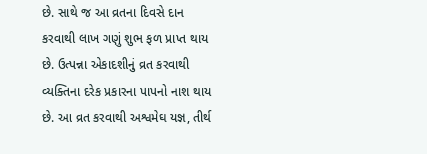છે. સાથે જ આ વ્રતના દિવસે દાન કરવાથી લાખ ગણું શુભ ફળ પ્રાપ્ત થાય છે. ઉત્પન્ના એકાદશીનું વ્રત કરવાથી વ્યક્તિના દરેક પ્રકારના પાપનો નાશ થાય છે. આ વ્રત કરવાથી અશ્વમેઘ યજ્ઞ, તીર્થ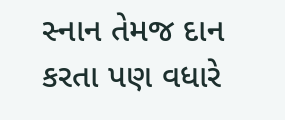સ્નાન તેમજ દાન કરતા પણ વધારે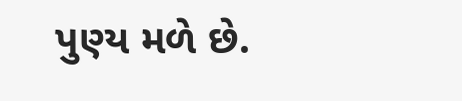પુણ્ય મળે છે.